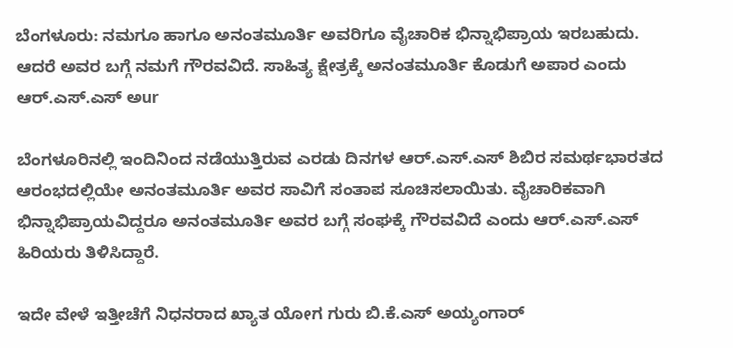ಬೆಂಗಳೂರು: ನಮಗೂ ಹಾಗೂ ಅನಂತಮೂರ್ತಿ ಅವರಿಗೂ ವೈಚಾರಿಕ ಭಿನ್ನಾಭಿಪ್ರಾಯ ಇರಬಹುದು. ಆದರೆ ಅವರ ಬಗ್ಗೆ ನಮಗೆ ಗೌರವವಿದೆ. ಸಾಹಿತ್ಯ ಕ್ಷೇತ್ರಕ್ಕೆ ಅನಂತಮೂರ್ತಿ ಕೊಡುಗೆ ಅಪಾರ ಎಂದು ಆರ್.ಎಸ್.ಎಸ್ ಅur

ಬೆಂಗಳೂರಿನಲ್ಲಿ ಇಂದಿನಿಂದ ನಡೆಯುತ್ತಿರುವ ಎರಡು ದಿನಗಳ ಆರ್.ಎಸ್.ಎಸ್ ಶಿಬಿರ ಸಮರ್ಥಭಾರತದ ಆರಂಭದಲ್ಲಿಯೇ ಅನಂತಮೂರ್ತಿ ಅವರ ಸಾವಿಗೆ ಸಂತಾಪ ಸೂಚಿಸಲಾಯಿತು. ವೈಚಾರಿಕವಾಗಿ ಭಿನ್ನಾಭಿಪ್ರಾಯವಿದ್ದರೂ ಅನಂತಮೂರ್ತಿ ಅವರ ಬಗ್ಗೆ ಸಂಘಕ್ಕೆ ಗೌರವವಿದೆ ಎಂದು ಆರ್.ಎಸ್.ಎಸ್ ಹಿರಿಯರು ತಿಳಿಸಿದ್ದಾರೆ.

ಇದೇ ವೇಳೆ ಇತ್ತೀಚೆಗೆ ನಿಧನರಾದ ಖ್ಯಾತ ಯೋಗ ಗುರು ಬಿ.ಕೆ.ಎಸ್ ಅಯ್ಯಂಗಾರ್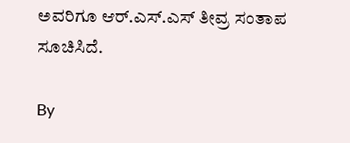ಅವರಿಗೂ ಆರ್.ಎಸ್.ಎಸ್ ತೀವ್ರ ಸಂತಾಪ ಸೂಚಿಸಿದೆ.

By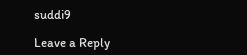suddi9

Leave a Reply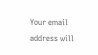Your email address will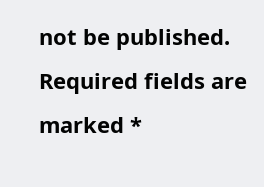not be published. Required fields are marked *